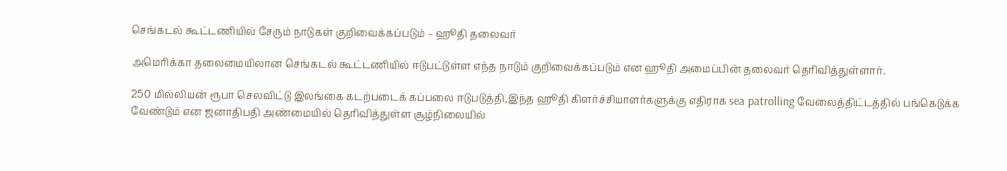செங்கடல் கூட்டணியில் சேரும் நாடுகள் குறிவைக்கப்படும் – ஹூதி தலைவர்

அமெரிக்கா தலைமையிலான செங்கடல் கூட்டணியில் ஈடுபட்டுள்ள எந்த நாடும் குறிவைக்கப்படும் என ஹூதி அமைப்பின் தலைவர் தெரிவித்துள்ளார்.

250 மில்லியன் ரூபா செலவிட்டு இலங்கை கடற்படைக் கப்பலை ஈடுபடுத்தி,இந்த ஹூதி கிளர்ச்சியாளர்களுக்கு எதிராக sea patrolling வேலைத்திட்டத்தில் பங்கெடுக்க வேண்டும் என ஜனாதிபதி அண்மையில் தெரிவித்துள்ள சூழ்நிலையில்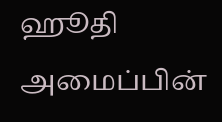ஹூதி அமைப்பின்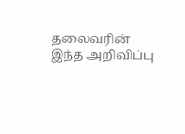தலைவரின் இந்த அறிவிப்பு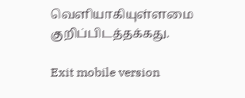வெளியாகியுள்ளமை குறிப்பிடத்தக்கது.

Exit mobile version